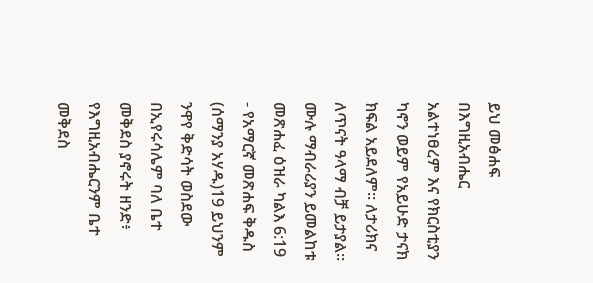ይህ መፅሐፍ በእግዚአብሔር አልተነፀረም እና የክርስቲያን ካኖን ወይም የአይሁድ ታናክ ክፍል አይደለም። ለታሪክና ለጥናት ዓላማ ብቻ ይታያል። ሙሉ ማብራሪያን ይመልከቱ መጽሐፈ ዕዝራ ካልእ 6:19 - የአማርኛ መጽሐፍ ቅዱስ (ሰማንያ አሃዱ)19 ይህንም ንዋየ ቅድሳት ወስደው በኢየሩሳሌም ባለ ቤተ መቅደስ ያኖሩት ዘንድ፥ የእግዚአብሔርንም ቤተ መቅደስ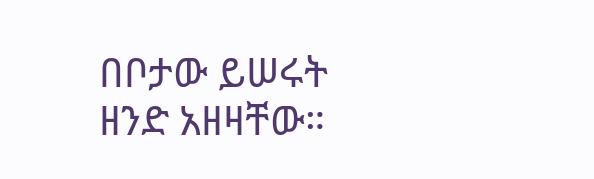በቦታው ይሠሩት ዘንድ አዘዛቸው።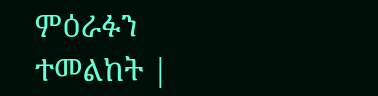ምዕራፉን ተመልከት |